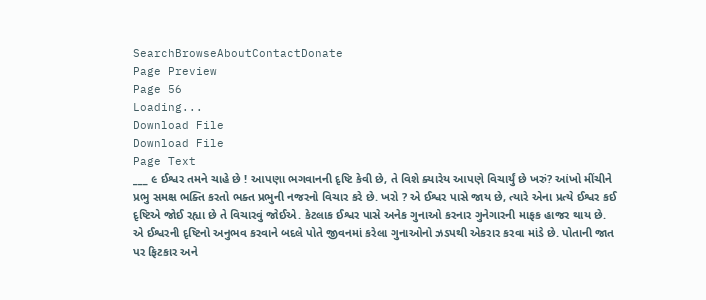SearchBrowseAboutContactDonate
Page Preview
Page 56
Loading...
Download File
Download File
Page Text
___ ૯ ઈશ્વર તમને ચાહે છે ! આપણા ભગવાનની દૃષ્ટિ કેવી છે, તે વિશે ક્યારેય આપણે વિચાર્યું છે ખરું? આંખો મીંચીને પ્રભુ સમક્ષ ભક્તિ કરતો ભક્ત પ્રભુની નજરનો વિચાર કરે છે. ખરો ? એ ઈશ્વર પાસે જાય છે, ત્યારે એના પ્રત્યે ઈશ્વર કઈ દૃષ્ટિએ જોઈ રહ્યા છે તે વિચારવું જોઈએ. કેટલાક ઈશ્વર પાસે અનેક ગુનાઓ કરનાર ગુનેગારની માફક હાજર થાય છે. એ ઈશ્વરની દૃષ્ટિનો અનુભવ કરવાને બદલે પોતે જીવનમાં કરેલા ગુનાઓનો ઝડપથી એકરાર કરવા માંડે છે. પોતાની જાત પર ફિટકાર અને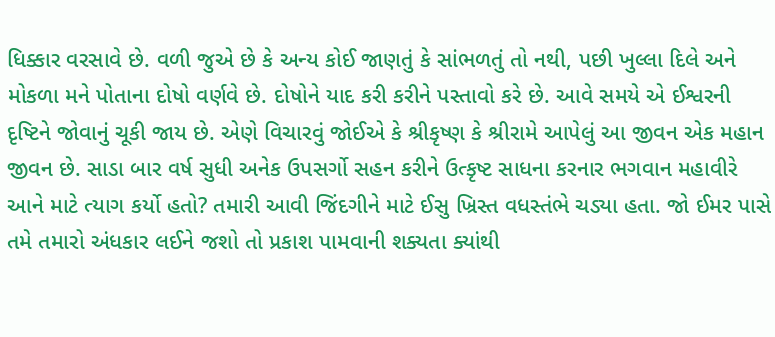ધિક્કાર વરસાવે છે. વળી જુએ છે કે અન્ય કોઈ જાણતું કે સાંભળતું તો નથી, પછી ખુલ્લા દિલે અને મોકળા મને પોતાના દોષો વર્ણવે છે. દોષોને યાદ કરી કરીને પસ્તાવો કરે છે. આવે સમયે એ ઈશ્વરની દૃષ્ટિને જોવાનું ચૂકી જાય છે. એણે વિચારવું જોઈએ કે શ્રીકૃષ્ણ કે શ્રીરામે આપેલું આ જીવન એક મહાન જીવન છે. સાડા બાર વર્ષ સુધી અનેક ઉપસર્ગો સહન કરીને ઉત્કૃષ્ટ સાધના કરનાર ભગવાન મહાવીરે આને માટે ત્યાગ કર્યો હતો? તમારી આવી જિંદગીને માટે ઈસુ ખ્રિસ્ત વધસ્તંભે ચડ્યા હતા. જો ઈમર પાસે તમે તમારો અંધકાર લઈને જશો તો પ્રકાશ પામવાની શક્યતા ક્યાંથી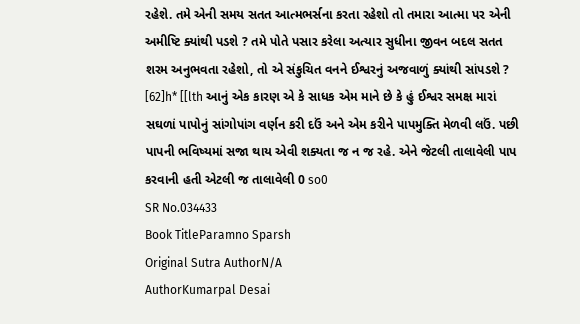રહેશે. તમે એની સમય સતત આત્મભર્સના કરતા રહેશો તો તમારા આત્મા પર એની અમીષ્ટિ ક્યાંથી પડશે ? તમે પોતે પસાર કરેલા અત્યાર સુધીના જીવન બદલ સતત શરમ અનુભવતા રહેશો, તો એ સંકુચિત વનને ઈશ્વરનું અજવાળું ક્યાંથી સાંપડશે ? [62]h* [[lth આનું એક કારણ એ કે સાધક એમ માને છે કે હું ઈશ્વર સમક્ષ મારાં સઘળાં પાપોનું સાંગોપાંગ વર્ણન કરી દઉં અને એમ કરીને પાપમુક્તિ મેળવી લઉં. પછી પાપની ભવિષ્યમાં સજા થાય એવી શક્યતા જ ન જ રહે. એને જેટલી તાલાવેલી પાપ કરવાની હતી એટલી જ તાલાવેલી 0 so0
SR No.034433
Book TitleParamno Sparsh
Original Sutra AuthorN/A
AuthorKumarpal Desai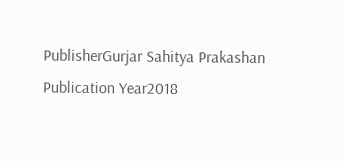PublisherGurjar Sahitya Prakashan
Publication Year2018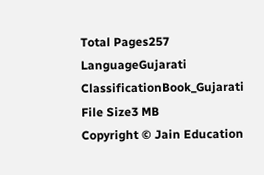Total Pages257
LanguageGujarati
ClassificationBook_Gujarati
File Size3 MB
Copyright © Jain Education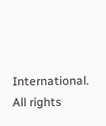International. All rights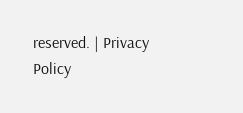reserved. | Privacy Policy